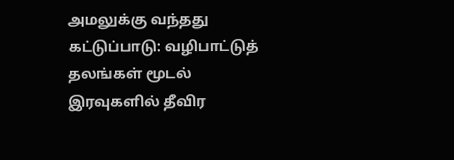அமலுக்கு வந்தது கட்டுப்பாடு: வழிபாட்டுத் தலங்கள் மூடல் இரவுகளில் தீவிர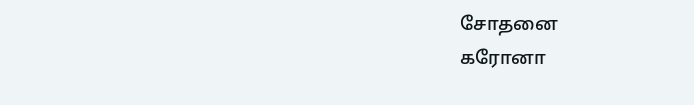சோதனை
கரோனா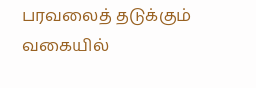பரவலைத் தடுக்கும் வகையில்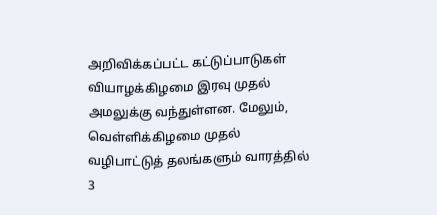அறிவிக்கப்பட்ட கட்டுப்பாடுகள் வியாழக்கிழமை இரவு முதல் அமலுக்கு வந்துள்ளன. மேலும், வெள்ளிக்கிழமை முதல் வழிபாட்டுத் தலங்களும் வாரத்தில் 3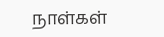நாள்கள்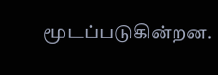மூடப்படுகின்றன.